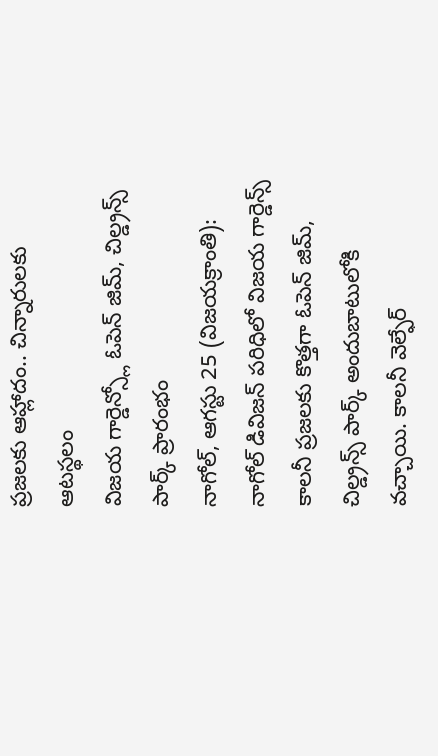ప్రజలకు ఆహ్లాదం.. చిన్నారులకు ఆటస్థలం
విజయ గార్డెన్స్లో ఓపెన్ జిమ్, చిల్డ్రన్స్ పార్క్ ప్రారంభం
నాగోల్, ఆగస్టు 25 (విజయక్రాంతి): నాగోల్ డివిజన్ పరిధిలో విజయ గార్డెన్స్ కాలనీ ప్రజలకు కొత్తగా ఓపెన్ జిమ్, చిల్డ్రన్స్ పార్క్ అందుబాటులోకి వచ్చాయి. కాలనీ వెల్ఫేర్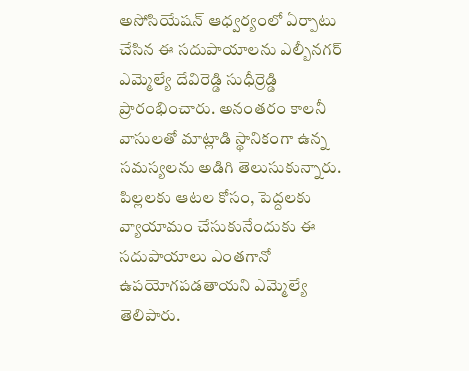అసోసియేషన్ ఆధ్వర్యంలో ఏర్పాటు చేసిన ఈ సదుపాయాలను ఎల్బీనగర్ ఎమ్మెల్యే దేవిరెడ్డి సుధీర్రెడ్డి ప్రారంభించారు. అనంతరం కాలనీ వాసులతో మాట్లాడి స్థానికంగా ఉన్న సమస్యలను అడిగి తెలుసుకున్నారు.
పిల్లలకు ఆటల కోసం, పెద్దలకు వ్యాయామం చేసుకునేందుకు ఈ సదుపాయాలు ఎంతగానో ఉపయోగపడతాయని ఎమ్మెల్యే తెలిపారు.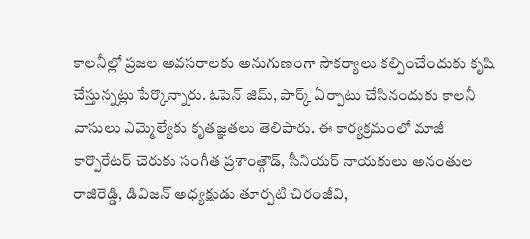కాలనీల్లో ప్రజల అవసరాలకు అనుగుణంగా సౌకర్యాలు కల్పించేందుకు కృషి చేస్తున్నట్లు పేర్కొన్నారు. ఓపెన్ జిమ్, పార్క్ ఏర్పాటు చేసినందుకు కాలనీ వాసులు ఎమ్మెల్యేకు కృతజ్ఞతలు తెలిపారు. ఈ కార్యక్రమంలో మాజీ కార్పొరేటర్ చెరుకు సంగీత ప్రశాంత్గౌడ్, సీనియర్ నాయకులు అనంతుల రాజిరెడ్డి, డివిజన్ అధ్యక్షుడు తూర్పటి చిరంజీవి,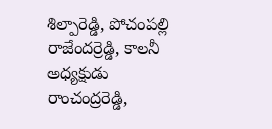శిల్పారెడ్డి, పోచంపల్లి రాజేందర్రెడ్డి, కాలనీ అధ్యక్షుడు రాంచంద్రరెడ్డి,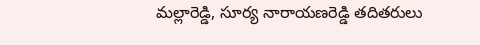మల్లారెడ్డి, సూర్య నారాయణరెడ్డి తదితరులు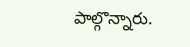పాల్గొన్నారు.